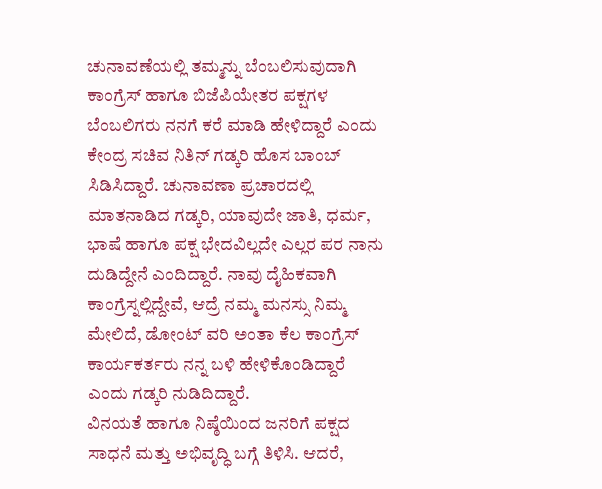ಚುನಾವಣೆಯಲ್ಲಿ ತಮ್ಮನ್ನು ಬೆಂಬಲಿಸುವುದಾಗಿ ಕಾಂಗ್ರೆಸ್ ಹಾಗೂ ಬಿಜೆಪಿಯೇತರ ಪಕ್ಷಗಳ ಬೆಂಬಲಿಗರು ನನಗೆ ಕರೆ ಮಾಡಿ ಹೇಳಿದ್ದಾರೆ ಎಂದು ಕೇಂದ್ರ ಸಚಿವ ನಿತಿನ್ ಗಡ್ಕರಿ ಹೊಸ ಬಾಂಬ್ ಸಿಡಿಸಿದ್ದಾರೆ. ಚುನಾವಣಾ ಪ್ರಚಾರದಲ್ಲಿ ಮಾತನಾಡಿದ ಗಡ್ಕರಿ, ಯಾವುದೇ ಜಾತಿ, ಧರ್ಮ, ಭಾಷೆ ಹಾಗೂ ಪಕ್ಷ ಭೇದವಿಲ್ಲದೇ ಎಲ್ಲರ ಪರ ನಾನು ದುಡಿದ್ದೇನೆ ಎಂದಿದ್ದಾರೆ. ನಾವು ದೈಹಿಕವಾಗಿ ಕಾಂಗ್ರೆಸ್ನಲ್ಲಿದ್ದೇವೆ, ಆದ್ರೆ ನಮ್ಮ ಮನಸ್ಸು ನಿಮ್ಮ ಮೇಲಿದೆ, ಡೋಂಟ್ ವರಿ ಅಂತಾ ಕೆಲ ಕಾಂಗ್ರೆಸ್ ಕಾರ್ಯಕರ್ತರು ನನ್ನ ಬಳಿ ಹೇಳಿಕೊಂಡಿದ್ದಾರೆ ಎಂದು ಗಡ್ಕರಿ ನುಡಿದಿದ್ದಾರೆ.
ವಿನಯತೆ ಹಾಗೂ ನಿಷ್ಠೆಯಿಂದ ಜನರಿಗೆ ಪಕ್ಷದ ಸಾಧನೆ ಮತ್ತು ಅಭಿವೃದ್ಧಿ ಬಗ್ಗೆ ತಿಳಿಸಿ. ಆದರೆ,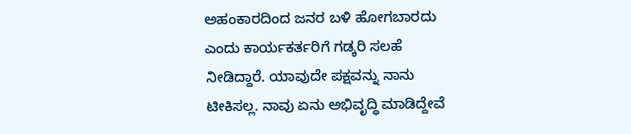ಅಹಂಕಾರದಿಂದ ಜನರ ಬಳಿ ಹೋಗಬಾರದು ಎಂದು ಕಾರ್ಯಕರ್ತರಿಗೆ ಗಡ್ಕರಿ ಸಲಹೆ ನೀಡಿದ್ದಾರೆ. ಯಾವುದೇ ಪಕ್ಷವನ್ನು ನಾನು ಟೀಕಿಸಲ್ಲ. ನಾವು ಏನು ಅಭಿವೃದ್ಧಿ ಮಾಡಿದ್ದೇವೆ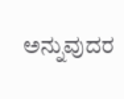ಅನ್ನುವುದರ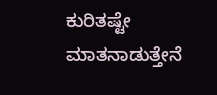ಕುರಿತಷ್ಟೇ ಮಾತನಾಡುತ್ತೇನೆ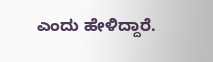ಎಂದು ಹೇಳಿದ್ದಾರೆ.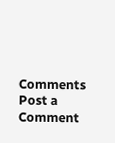Comments
Post a Comment